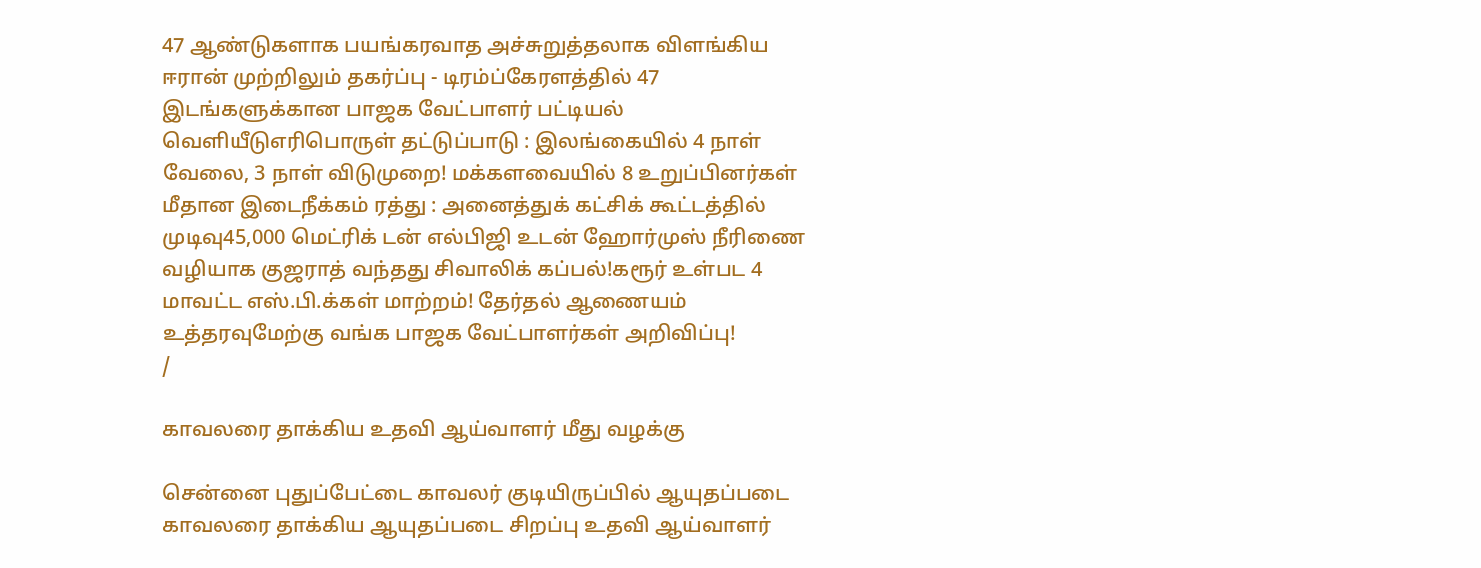47 ஆண்டுகளாக பயங்கரவாத அச்சுறுத்தலாக விளங்கிய ஈரான் முற்றிலும் தகர்ப்பு - டிரம்ப்கேரளத்தில் 47 இடங்களுக்கான பாஜக வேட்பாளர் பட்டியல் வெளியீடுஎரிபொருள் தட்டுப்பாடு : இலங்கையில் 4 நாள் வேலை, 3 நாள் விடுமுறை! மக்களவையில் 8 உறுப்பினர்கள் மீதான இடைநீக்கம் ரத்து : அனைத்துக் கட்சிக் கூட்டத்தில் முடிவு45,000 மெட்ரிக் டன் எல்பிஜி உடன் ஹோர்முஸ் நீரிணை வழியாக குஜராத் வந்தது சிவாலிக் கப்பல்!கரூர் உள்பட 4 மாவட்ட எஸ்.பி.க்கள் மாற்றம்! தேர்தல் ஆணையம் உத்தரவுமேற்கு வங்க பாஜக வேட்பாளர்கள் அறிவிப்பு!
/

காவலரை தாக்கிய உதவி ஆய்வாளர் மீது வழக்கு

சென்னை புதுப்பேட்டை காவலர் குடியிருப்பில் ஆயுதப்படை காவலரை தாக்கிய ஆயுதப்படை சிறப்பு உதவி ஆய்வாளர்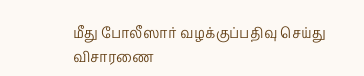மீது போலீஸார் வழக்குப்பதிவு செய்து விசாரணை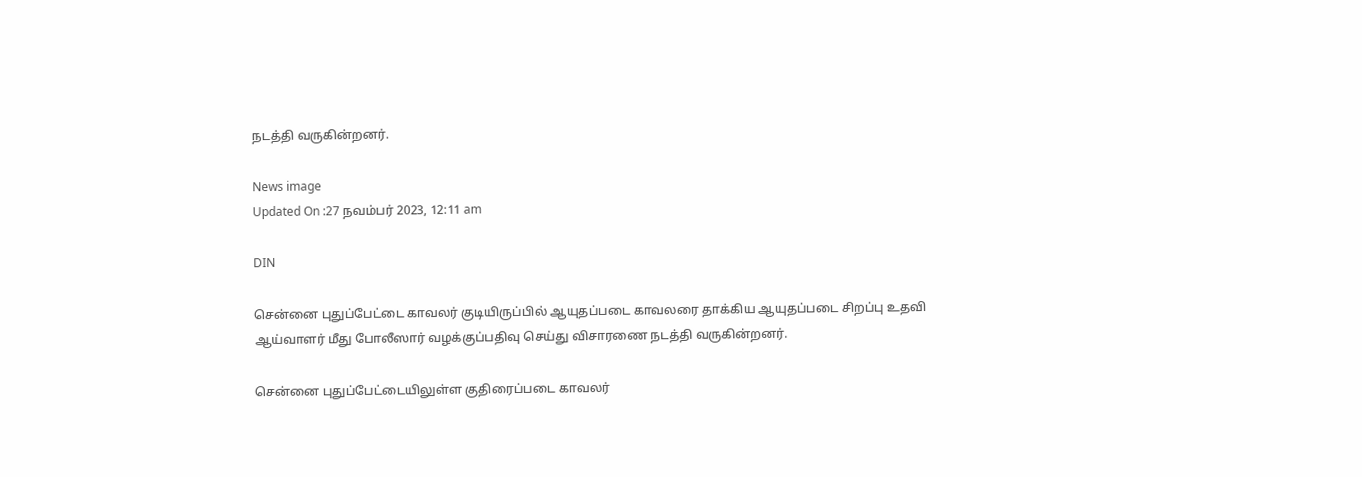நடத்தி வருகின்றனர்.

News image
Updated On :27 நவம்பர் 2023, 12:11 am

DIN

சென்னை புதுப்பேட்டை காவலர் குடியிருப்பில் ஆயுதப்படை காவலரை தாக்கிய ஆயுதப்படை சிறப்பு உதவி ஆய்வாளர் மீது போலீஸார் வழக்குப்பதிவு செய்து விசாரணை நடத்தி வருகின்றனர்.

சென்னை புதுப்பேட்டையிலுள்ள குதிரைப்படை காவலர்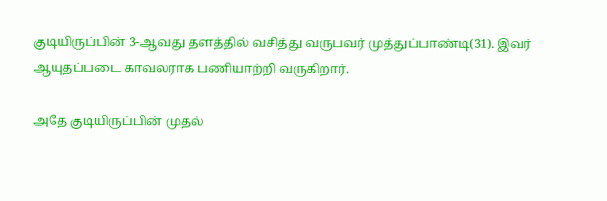குடியிருப்பின் 3-ஆவது தளத்தில் வசித்து வருபவர் முத்துப்பாண்டி(31). இவர் ஆயுதப்படை காவலராக பணியாற்றி வருகிறார்.

அதே குடியிருப்பின் முதல்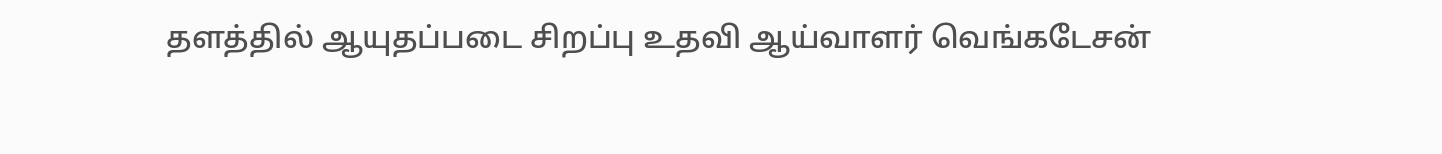தளத்தில் ஆயுதப்படை சிறப்பு உதவி ஆய்வாளர் வெங்கடேசன்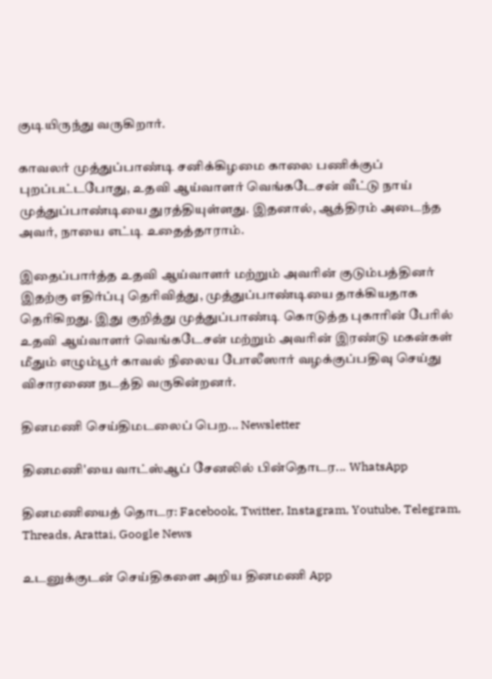குடியிருந்து வருகிறார்.

காவலர் முத்துப்பாண்டி சனிக்கிழமை காலை பணிக்குப் புறப்பட்டபோது, உதவி ஆய்வாளர் வெங்கடேசன் வீட்டு நாய் முத்துப்பாண்டியை துரத்தியுள்ளது. இதனால், ஆத்திரம் அடைந்த அவர், நாயை எட்டி உதைத்தாராம்.

இதைப்பார்த்த உதவி ஆய்வாளர் மற்றும் அவரின் குடும்பத்தினர் இதற்கு எதிர்ப்பு தெரிவித்து, முத்துப்பாண்டியை தாக்கியதாக தெரிகிறது. இது குறித்து முத்துப்பாண்டி கொடுத்த புகாரின் பேரில் உதவி ஆய்வாளர் வெங்கடேசன் மற்றும் அவரின் இரண்டு மகன்கள் மீதும் எழும்பூர் காவல் நிலைய போலீஸார் வழக்குப்பதிவு செய்து விசாரணை நடத்தி வருகின்றனர்.

தினமணி செய்திமடலைப் பெற... Newsletter

தினமணி'யை வாட்ஸ்ஆப் சேனலில் பின்தொடர... WhatsApp

தினமணியைத் தொடர: Facebook, Twitter, Instagram, Youtube, Telegram, Threads, Arattai, Google News

உடனுக்குடன் செய்திகளை அறிய தினமணி App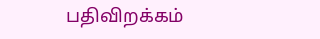பதிவிறக்கம்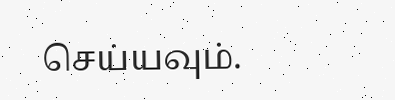செய்யவும்.